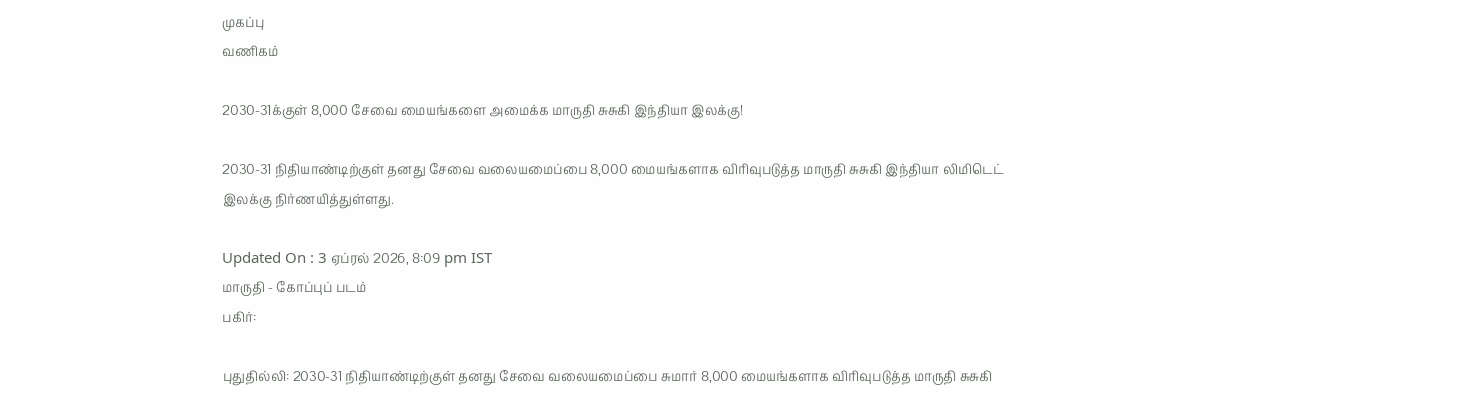முகப்பு
வணிகம்

2030-31க்குள் 8,000 சேவை மையங்களை அமைக்க மாருதி சுசுகி இந்தியா இலக்கு!

2030-31 நிதியாண்டிற்குள் தனது சேவை வலையமைப்பை 8,000 மையங்களாக விரிவுபடுத்த மாருதி சுசுகி இந்தியா லிமிடெட் இலக்கு நிர்ணயித்துள்ளது.

Updated On : 3 ஏப்ரல் 2026, 8:09 pm IST
மாருதி - கோப்புப் படம்
பகிர்:

புதுதில்லி: 2030-31 நிதியாண்டிற்குள் தனது சேவை வலையமைப்பை சுமார் 8,000 மையங்களாக விரிவுபடுத்த மாருதி சுசுகி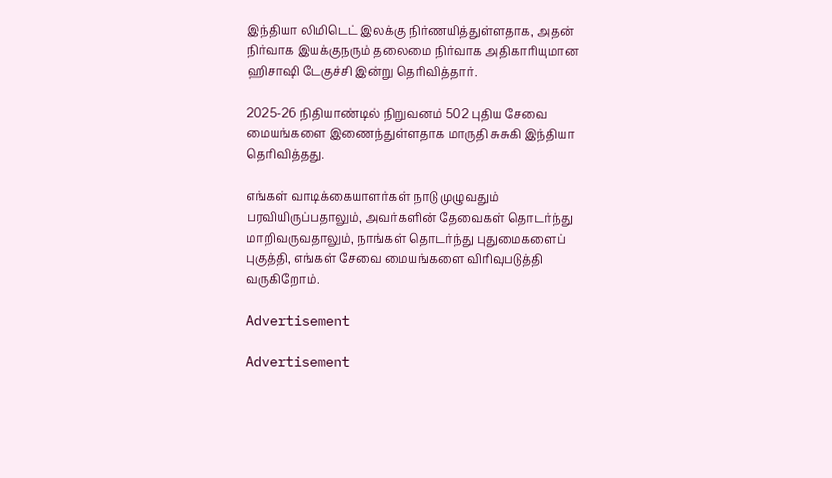இந்தியா லிமிடெட் இலக்கு நிர்ணயித்துள்ளதாக, அதன் நிர்வாக இயக்குநரும் தலைமை நிர்வாக அதிகாரியுமான ஹிசாஷி டேகுச்சி இன்று தெரிவித்தார்.

2025-26 நிதியாண்டில் நிறுவனம் 502 புதிய சேவை மையங்களை இணைந்துள்ளதாக மாருதி சுசுகி இந்தியா தெரிவித்தது.

எங்கள் வாடிக்கையாளர்கள் நாடு முழுவதும் பரவியிருப்பதாலும், அவர்களின் தேவைகள் தொடர்ந்து மாறிவருவதாலும், நாங்கள் தொடர்ந்து புதுமைகளைப் புகுத்தி, எங்கள் சேவை மையங்களை விரிவுபடுத்தி வருகிறோம்.

Advertisement

Advertisement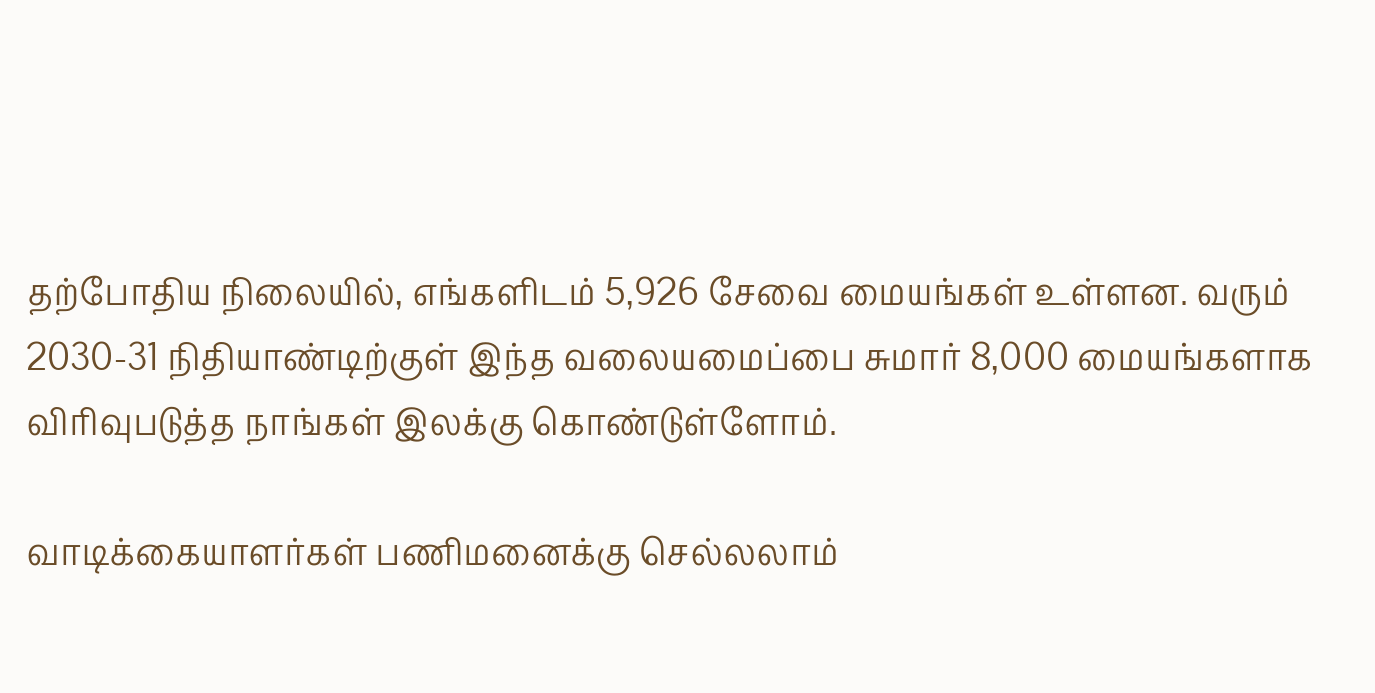தற்போதிய நிலையில், எங்களிடம் 5,926 சேவை மையங்கள் உள்ளன. வரும் 2030-31 நிதியாண்டிற்குள் இந்த வலையமைப்பை சுமார் 8,000 மையங்களாக விரிவுபடுத்த நாங்கள் இலக்கு கொண்டுள்ளோம்.

வாடிக்கையாளர்கள் பணிமனைக்கு செல்லலாம்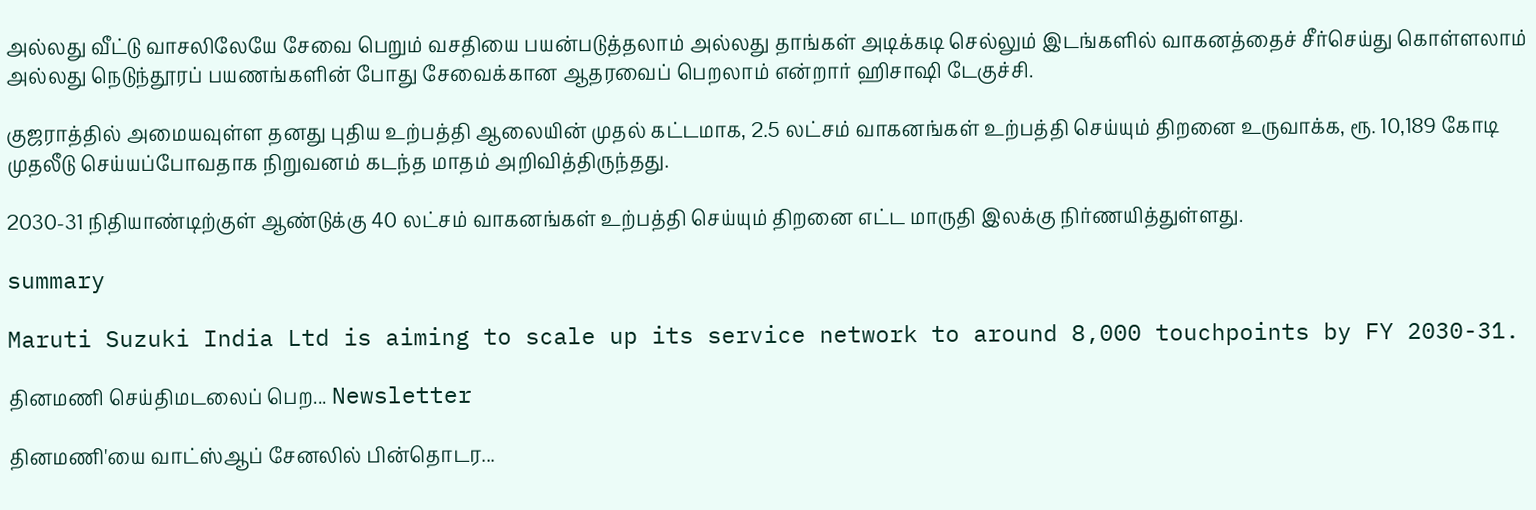அல்லது வீட்டு வாசலிலேயே சேவை பெறும் வசதியை பயன்படுத்தலாம் அல்லது தாங்கள் அடிக்கடி செல்லும் இடங்களில் வாகனத்தைச் சீர்செய்து கொள்ளலாம் அல்லது நெடுந்தூரப் பயணங்களின் போது சேவைக்கான ஆதரவைப் பெறலாம் என்றார் ஹிசாஷி டேகுச்சி.

குஜராத்தில் அமையவுள்ள தனது புதிய உற்பத்தி ஆலையின் முதல் கட்டமாக, 2.5 லட்சம் வாகனங்கள் உற்பத்தி செய்யும் திறனை உருவாக்க, ரூ. 10,189 கோடி முதலீடு செய்யப்போவதாக நிறுவனம் கடந்த மாதம் அறிவித்திருந்தது.

2030-31 நிதியாண்டிற்குள் ஆண்டுக்கு 40 லட்சம் வாகனங்கள் உற்பத்தி செய்யும் திறனை எட்ட மாருதி இலக்கு நிர்ணயித்துள்ளது.

summary

Maruti Suzuki India Ltd is aiming to scale up its service network to around 8,000 touchpoints by FY 2030-31.

தினமணி செய்திமடலைப் பெற... Newsletter

தினமணி'யை வாட்ஸ்ஆப் சேனலில் பின்தொடர...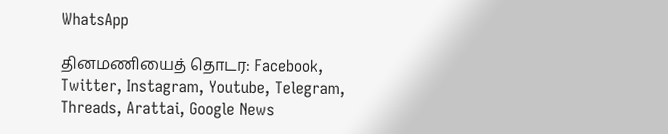WhatsApp

தினமணியைத் தொடர: Facebook, Twitter, Instagram, Youtube, Telegram, Threads, Arattai, Google News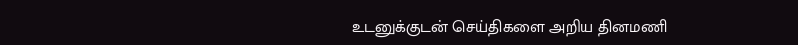உடனுக்குடன் செய்திகளை அறிய தினமணி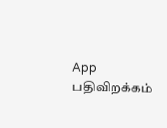App பதிவிறக்கம்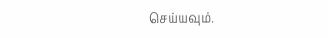செய்யவும்.